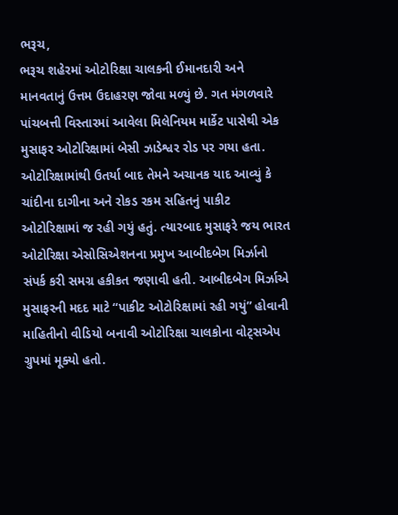ભરૂચ,
ભરૂચ શહેરમાં ઓટોરિક્ષા ચાલકની ઈમાનદારી અને માનવતાનું ઉત્તમ ઉદાહરણ જોવા મળ્યું છે. ગત મંગળવારે પાંચબત્તી વિસ્તારમાં આવેલા મિલેનિયમ માર્કેટ પાસેથી એક મુસાફર ઓટોરિક્ષામાં બેસી ઝાડેશ્વર રોડ પર ગયા હતા. ઓટોરિક્ષામાંથી ઉતર્યા બાદ તેમને અચાનક યાદ આવ્યું કે ચાંદીના દાગીના અને રોકડ રકમ સહિતનું પાકીટ ઓટોરિક્ષામાં જ રહી ગયું હતું. ત્યારબાદ મુસાફરે જય ભારત ઓટોરિક્ષા એસોસિએશનના પ્રમુખ આબીદબેગ મિર્ઝાનો સંપર્ક કરી સમગ્ર હકીકત જણાવી હતી. આબીદબેગ મિર્ઝાએ મુસાફરની મદદ માટે “પાકીટ ઓટોરિક્ષામાં રહી ગયું” હોવાની માહિતીનો વીડિયો બનાવી ઓટોરિક્ષા ચાલકોના વોટ્સએપ ગ્રુપમાં મૂક્યો હતો.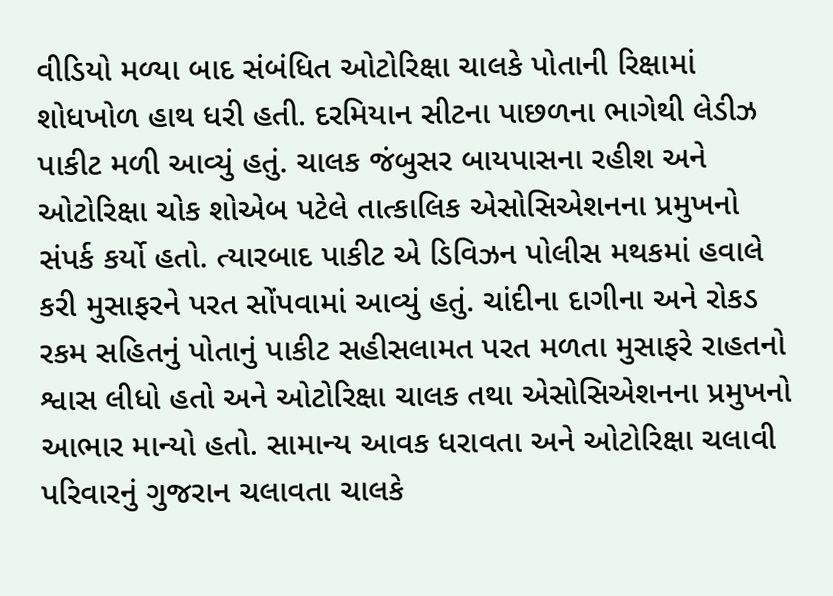વીડિયો મળ્યા બાદ સંબંધિત ઓટોરિક્ષા ચાલકે પોતાની રિક્ષામાં શોધખોળ હાથ ધરી હતી. દરમિયાન સીટના પાછળના ભાગેથી લેડીઝ પાકીટ મળી આવ્યું હતું. ચાલક જંબુસર બાયપાસના રહીશ અને ઓટોરિક્ષા ચોક શોએબ પટેલે તાત્કાલિક એસોસિએશનના પ્રમુખનો સંપર્ક કર્યો હતો. ત્યારબાદ પાકીટ એ ડિવિઝન પોલીસ મથકમાં હવાલે કરી મુસાફરને પરત સોંપવામાં આવ્યું હતું. ચાંદીના દાગીના અને રોકડ રકમ સહિતનું પોતાનું પાકીટ સહીસલામત પરત મળતા મુસાફરે રાહતનો શ્વાસ લીધો હતો અને ઓટોરિક્ષા ચાલક તથા એસોસિએશનના પ્રમુખનો આભાર માન્યો હતો. સામાન્ય આવક ધરાવતા અને ઓટોરિક્ષા ચલાવી પરિવારનું ગુજરાન ચલાવતા ચાલકે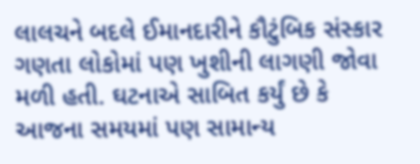લાલચને બદલે ઈમાનદારીને કૌટુંબિક સંસ્કાર ગણતા લોકોમાં પણ ખુશીની લાગણી જોવા મળી હતી. ઘટનાએ સાબિત કર્યું છે કે આજના સમયમાં પણ સામાન્ય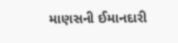માણસની ઈમાનદારી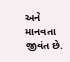અને માનવતા જીવંત છે.